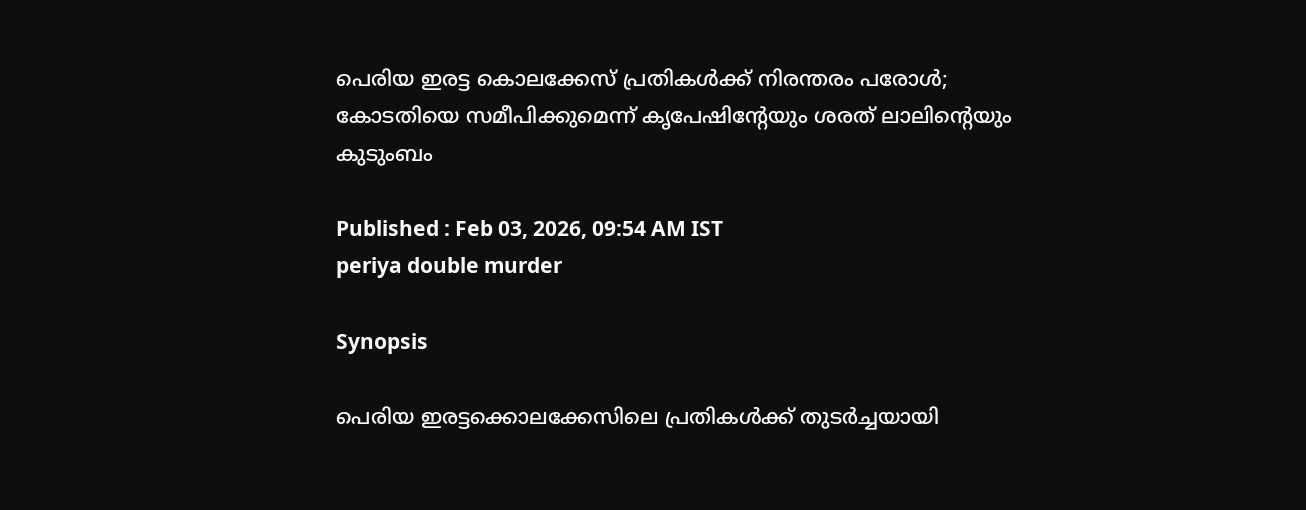പെരിയ ഇരട്ട കൊലക്കേസ് പ്രതികൾക്ക് നിരന്തരം പരോൾ; കോടതിയെ സമീപിക്കുമെന്ന് കൃപേഷിൻ്റേയും ശരത് ലാലിൻ്റെയും കുടുംബം

Published : Feb 03, 2026, 09:54 AM IST
periya double murder

Synopsis

പെരിയ ഇരട്ടക്കൊലക്കേസിലെ പ്രതികൾക്ക് തുടർച്ചയായി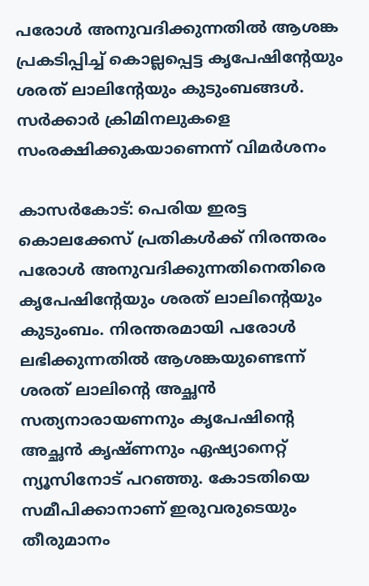പരോൾ അനുവദിക്കുന്നതിൽ ആശങ്ക പ്രകടിപ്പിച്ച് കൊല്ലപ്പെട്ട കൃപേഷിൻ്റേയും ശരത് ലാലിൻ്റേയും കുടുംബങ്ങൾ. സർക്കാർ ക്രിമിനലുകളെ സംരക്ഷിക്കുകയാണെന്ന് വിമർശനം

കാസർകോട്: പെരിയ ഇരട്ട കൊലക്കേസ് പ്രതികൾക്ക് നിരന്തരം പരോൾ അനുവദിക്കുന്നതിനെതിരെ കൃപേഷിൻ്റേയും ശരത് ലാലിൻ്റെയും കുടുംബം. നിരന്തരമായി പരോൾ ലഭിക്കുന്നതിൽ ആശങ്കയുണ്ടെന്ന് ശരത് ലാലിൻ്റെ അച്ഛൻ സത്യനാരായണനും കൃപേഷിൻ്റെ അച്ഛൻ കൃഷ്ണനും ഏഷ്യാനെറ്റ് ന്യൂസിനോട് പറഞ്ഞു. കോടതിയെ സമീപിക്കാനാണ് ഇരുവരുടെയും തീരുമാനം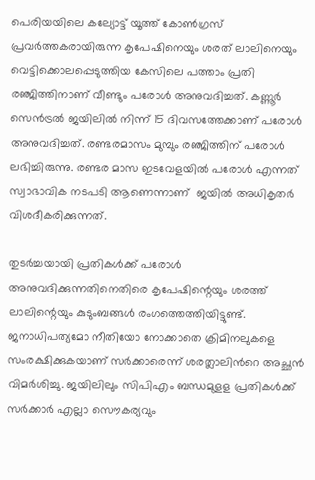പെരിയയിലെ കല്യോട്ട് യൂത്ത് കോൺഗ്രസ് പ്രവർത്തകരായിരുന്ന കൃപേഷിനെയും ശരത് ലാലിനെയും വെട്ടിക്കൊലപ്പെടുത്തിയ കേസിലെ പത്താം പ്രതി രഞ്ജിത്തിനാണ് വീണ്ടും പരോൾ അനുവദിച്ചത്. കണ്ണൂർ സെൻട്രൽ ജയിലിൽ നിന്ന് 15 ദിവസത്തേക്കാണ് പരോൾ അനുവദിച്ചത്. രണ്ടരമാസം മുമ്പും രഞ്ജിത്തിന് പരോൾ  ലഭിച്ചിരുന്നു. രണ്ടര മാസ ഇടവേളയിൽ പരോൾ എന്നത് സ്വാഭാവിക നടപടി ആണെന്നാണ്  ജയിൽ അധികൃതർ വിശദീകരിക്കുന്നത്.

തുടർച്ചയായി പ്രതികൾക്ക് പരോൾ അനുവദിക്കുന്നതിനെതിരെ കൃപേഷിന്റെയും ശരത്ത് ലാലിന്റെയും കുടുംബങ്ങൾ രംഗത്തെത്തിയിട്ടുണ്ട്. ജനാധിപത്യമോ നീതിയോ നോക്കാതെ ക്രിമിനലുകളെ സംരക്ഷിക്കുകയാണ് സർക്കാരെന്ന് ശരത്ലാലിന്‍റെ അച്ഛൻ വിമർശിച്ചു. ജയിലിലും സിപിഎം ബന്ധമുളള പ്രതികൾക്ക് സർക്കാർ എല്ലാ സൌകര്യവും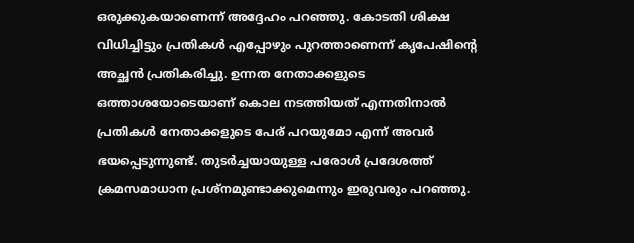ഒരുക്കുകയാണെന്ന് അദ്ദേഹം പറഞ്ഞു. കോടതി ശിക്ഷ വിധിച്ചിട്ടും പ്രതികൾ എപ്പോഴും പുറത്താണെന്ന് കൃപേഷിന്‍റെ അച്ഛൻ പ്രതികരിച്ചു. ഉന്നത നേതാക്കളുടെ ഒത്താശയോടെയാണ് കൊല നടത്തിയത് എന്നതിനാൽ പ്രതികൾ നേതാക്കളുടെ പേര് പറയുമോ എന്ന് അവർ ഭയപ്പെടുന്നുണ്ട്. തുടർച്ചയായുള്ള പരോൾ പ്രദേശത്ത് ക്രമസമാധാന പ്രശ്നമുണ്ടാക്കുമെന്നും ഇരുവരും പറഞ്ഞു.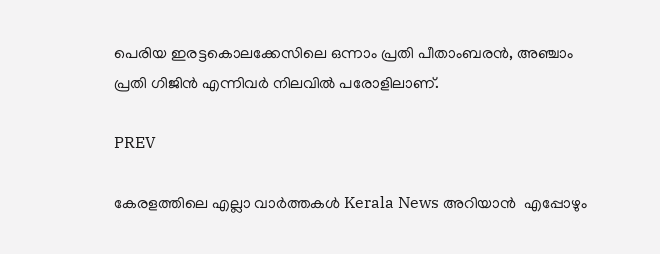പെരിയ ഇരട്ടകൊലക്കേസിലെ ഒന്നാം പ്രതി പീതാംബരൻ, അഞ്ചാം പ്രതി ഗിജിൻ എന്നിവർ നിലവിൽ പരോളിലാണ്.

PREV

കേരളത്തിലെ എല്ലാ വാർത്തകൾ Kerala News അറിയാൻ  എപ്പോഴും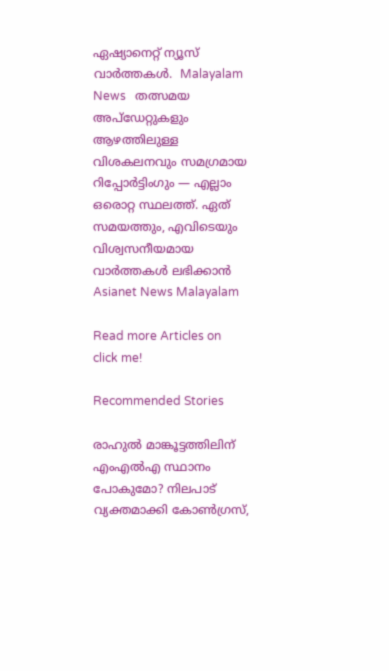ഏഷ്യാനെറ്റ് ന്യൂസ് വാർത്തകൾ.  Malayalam News   തത്സമയ അപ്‌ഡേറ്റുകളും ആഴത്തിലുള്ള വിശകലനവും സമഗ്രമായ റിപ്പോർട്ടിംഗും — എല്ലാം ഒരൊറ്റ സ്ഥലത്ത്. ഏത് സമയത്തും, എവിടെയും വിശ്വസനീയമായ വാർത്തകൾ ലഭിക്കാൻ Asianet News Malayalam

Read more Articles on
click me!

Recommended Stories

രാഹുല്‍ മാങ്കൂട്ടത്തിലിന് എംഎല്‍എ സ്ഥാനം പോകുമോ? നിലപാട് വ്യക്തമാക്കി കോൺഗ്രസ്,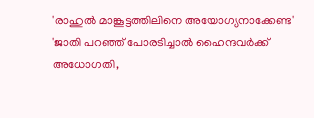'രാഹുൽ മാങ്കൂട്ടത്തിലിനെ അയോഗ്യനാക്കേണ്ട'
'ജാതി പറഞ്ഞ് പോരടിച്ചാൽ ഹൈന്ദവര്‍ക്ക് അധോഗതി,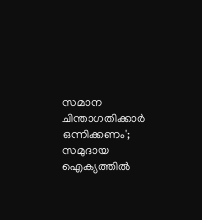സമാന ചിന്താഗതിക്കാര്‍ ഒന്നിക്കണം'; സമുദായ ഐക്യത്തില്‍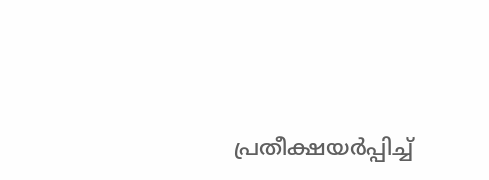പ്രതീക്ഷയർപ്പിച്ച്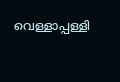വെള്ളാപ്പള്ളി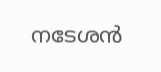നടേശന്‍